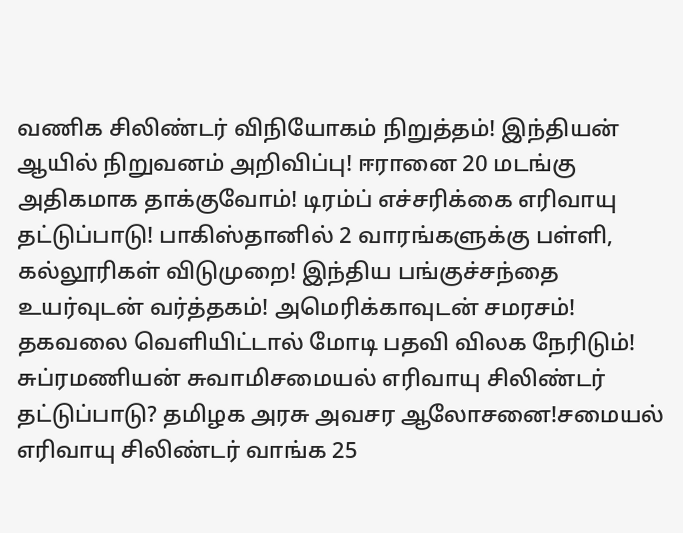வணிக சிலிண்டர் விநியோகம் நிறுத்தம்! இந்தியன் ஆயில் நிறுவனம் அறிவிப்பு! ஈரானை 20 மடங்கு அதிகமாக தாக்குவோம்! டிரம்ப் எச்சரிக்கை எரிவாயு தட்டுப்பாடு! பாகிஸ்தானில் 2 வாரங்களுக்கு பள்ளி, கல்லூரிகள் விடுமுறை! இந்திய பங்குச்சந்தை உயர்வுடன் வர்த்தகம்! அமெரிக்காவுடன் சமரசம்! தகவலை வெளியிட்டால் மோடி பதவி விலக நேரிடும்! சுப்ரமணியன் சுவாமிசமையல் எரிவாயு சிலிண்டர் தட்டுப்பாடு? தமிழக அரசு அவசர ஆலோசனை!சமையல் எரிவாயு சிலிண்டர் வாங்க 25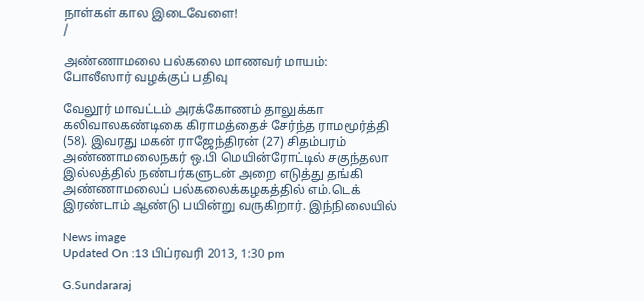நாள்கள் கால இடைவேளை!
/

அண்ணாமலை பல்கலை மாணவர் மாயம்: போலீஸார் வழக்குப் பதிவு

வேலூர் மாவட்டம் அரக்கோணம் தாலுக்கா கலிவாலகண்டிகை கிராமத்தைச் சேர்ந்த ராமமூர்த்தி (58). இவரது மகன் ராஜேந்திரன் (27) சிதம்பரம் அண்ணாமலைநகர் ஒ.பி மெயின்ரோட்டில் சகுந்தலா இல்லத்தில் நண்பர்களுடன் அறை எடுத்து தங்கி அண்ணாமலைப் பல்கலைக்கழகத்தில் எம்.டெக் இரண்டாம் ஆண்டு பயின்று வருகிறார். இந்நிலையில்

News image
Updated On :13 பிப்ரவரி 2013, 1:30 pm

G.Sundararaj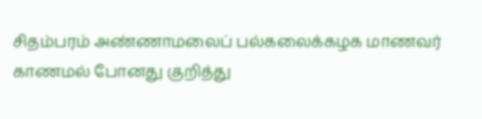சிதம்பரம் அண்ணாமலைப் பல்கலைக்கழக மாணவர் காணமல் போனது குறித்து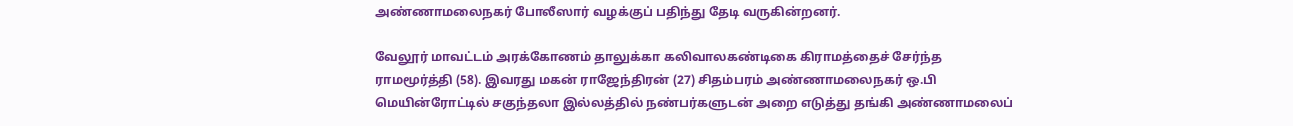அண்ணாமலைநகர் போலீஸார் வழக்குப் பதிந்து தேடி வருகின்றனர்.

வேலூர் மாவட்டம் அரக்கோணம் தாலுக்கா கலிவாலகண்டிகை கிராமத்தைச் சேர்ந்த ராமமூர்த்தி (58). இவரது மகன் ராஜேந்திரன் (27) சிதம்பரம் அண்ணாமலைநகர் ஒ.பி மெயின்ரோட்டில் சகுந்தலா இல்லத்தில் நண்பர்களுடன் அறை எடுத்து தங்கி அண்ணாமலைப்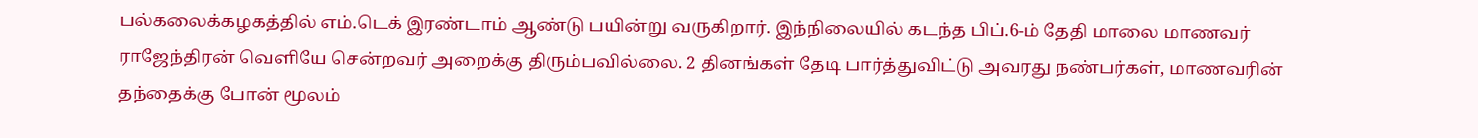பல்கலைக்கழகத்தில் எம்.டெக் இரண்டாம் ஆண்டு பயின்று வருகிறார். இந்நிலையில் கடந்த பிப்.6-ம் தேதி மாலை மாணவர் ராஜேந்திரன் வெளியே சென்றவர் அறைக்கு திரும்பவில்லை. 2 தினங்கள் தேடி பார்த்துவிட்டு அவரது நண்பர்கள், மாணவரின் தந்தைக்கு போன் மூலம்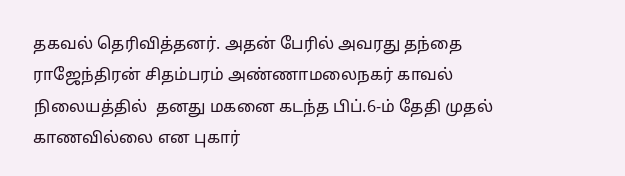தகவல் தெரிவித்தனர். அதன் பேரில் அவரது தந்தை ராஜேந்திரன் சிதம்பரம் அண்ணாமலைநகர் காவல் நிலையத்தில்  தனது மகனை கடந்த பிப்.6-ம் தேதி முதல் காணவில்லை என புகார்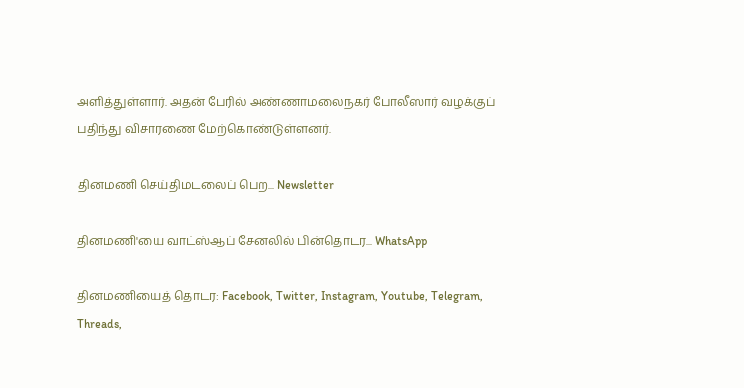அளித்துள்ளார். அதன் பேரில் அண்ணாமலைநகர் போலீஸார் வழக்குப் பதிந்து விசாரணை மேற்கொண்டுள்ளனர்.

தினமணி செய்திமடலைப் பெற... Newsletter

தினமணி'யை வாட்ஸ்ஆப் சேனலில் பின்தொடர... WhatsApp

தினமணியைத் தொடர: Facebook, Twitter, Instagram, Youtube, Telegram, Threads,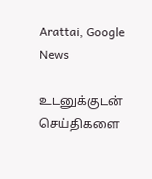Arattai, Google News

உடனுக்குடன் செய்திகளை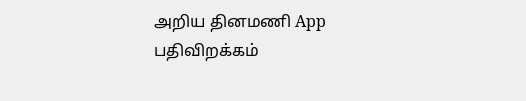அறிய தினமணி App பதிவிறக்கம்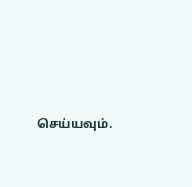செய்யவும்.